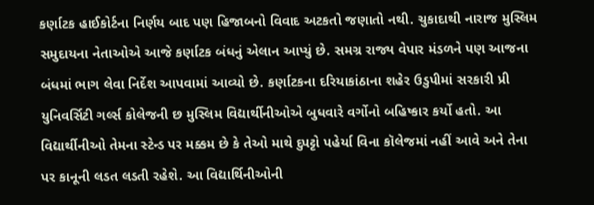કર્ણાટક હાઈકોર્ટના નિર્ણય બાદ પણ હિજાબનો વિવાદ અટકતો જણાતો નથી. ચુકાદાથી નારાજ મુસ્લિમ સમુદાયના નેતાઓએ આજે કર્ણાટક બંધનું એલાન આપ્યું છે. સમગ્ર રાજ્ય વેપાર મંડળને પણ આજના બંધમાં ભાગ લેવા નિર્દેશ આપવામાં આવ્યો છે. કર્ણાટકના દરિયાકાંઠાના શહેર ઉડુપીમાં સરકારી પ્રી યુનિવર્સિટી ગર્લ્સ કોલેજની છ મુસ્લિમ વિદ્યાર્થીનીઓએ બુધવારે વર્ગોનો બહિષ્કાર કર્યો હતો. આ વિદ્યાર્થીનીઓ તેમના સ્ટેન્ડ પર મક્કમ છે કે તેઓ માથે દુપટ્ટો પહેર્યા વિના કૉલેજમાં નહીં આવે અને તેના પર કાનૂની લડત લડતી રહેશે. આ વિદ્યાર્થિનીઓની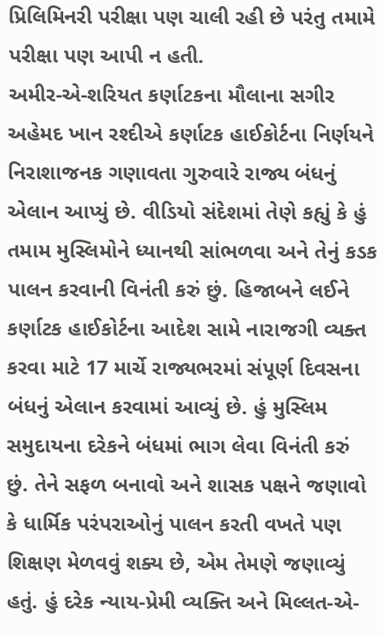પ્રિલિમિનરી પરીક્ષા પણ ચાલી રહી છે પરંતુ તમામે પરીક્ષા પણ આપી ન હતી.
અમીર-એ-શરિયત કર્ણાટકના મૌલાના સગીર અહેમદ ખાન રશ્દીએ કર્ણાટક હાઈકોર્ટના નિર્ણયને નિરાશાજનક ગણાવતા ગુરુવારે રાજ્ય બંધનું એલાન આપ્યું છે. વીડિયો સંદેશમાં તેણે કહ્યું કે હું તમામ મુસ્લિમોને ધ્યાનથી સાંભળવા અને તેનું કડક પાલન કરવાની વિનંતી કરું છું. હિજાબને લઈને કર્ણાટક હાઈકોર્ટના આદેશ સામે નારાજગી વ્યક્ત કરવા માટે 17 માર્ચે રાજ્યભરમાં સંપૂર્ણ દિવસના બંધનું એલાન કરવામાં આવ્યું છે. હું મુસ્લિમ સમુદાયના દરેકને બંધમાં ભાગ લેવા વિનંતી કરું છું. તેને સફળ બનાવો અને શાસક પક્ષને જણાવો કે ધાર્મિક પરંપરાઓનું પાલન કરતી વખતે પણ શિક્ષણ મેળવવું શક્ય છે, એમ તેમણે જણાવ્યું હતું. હું દરેક ન્યાય-પ્રેમી વ્યક્તિ અને મિલ્લત-એ-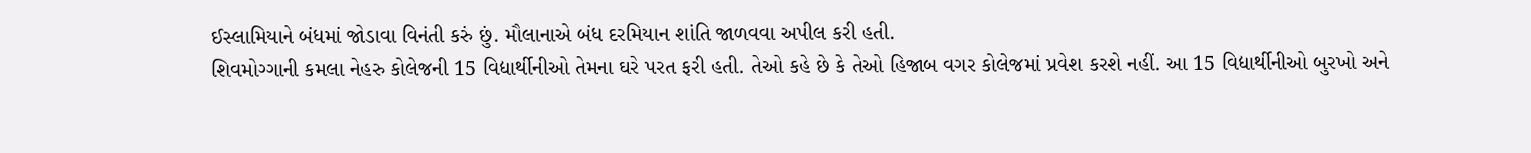ઈસ્લામિયાને બંધમાં જોડાવા વિનંતી કરું છું. મૌલાનાએ બંધ દરમિયાન શાંતિ જાળવવા અપીલ કરી હતી.
શિવમોગ્ગાની કમલા નેહરુ કોલેજની 15 વિદ્યાર્થીનીઓ તેમના ઘરે પરત ફરી હતી. તેઓ કહે છે કે તેઓ હિજાબ વગર કોલેજમાં પ્રવેશ કરશે નહીં. આ 15 વિદ્યાર્થીનીઓ બુરખો અને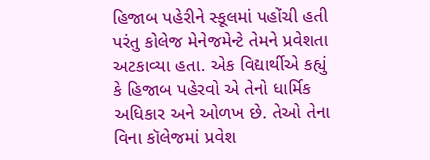હિજાબ પહેરીને સ્કૂલમાં પહોંચી હતી પરંતુ કોલેજ મેનેજમેન્ટે તેમને પ્રવેશતા અટકાવ્યા હતા. એક વિદ્યાર્થીએ કહ્યું કે હિજાબ પહેરવો એ તેનો ધાર્મિક અધિકાર અને ઓળખ છે. તેઓ તેના વિના કૉલેજમાં પ્રવેશ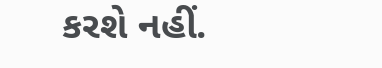કરશે નહીં.